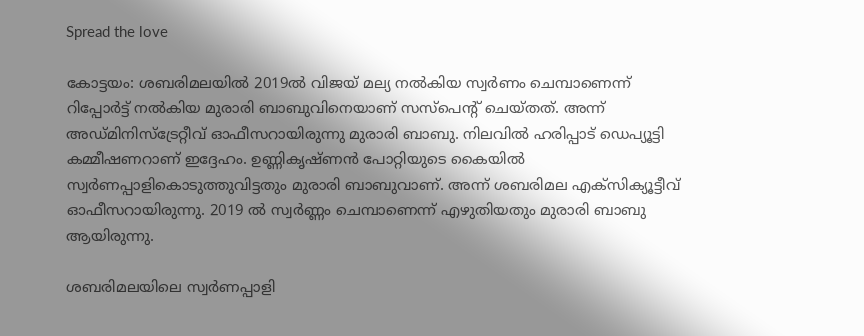Spread the love

കോട്ടയം: ശബരിമലയിൽ 2019ല്‍ വിജയ് മല്യ നല്‍കിയ സ്വര്‍ണം ചെമ്പാണെന്ന് റിപ്പോര്‍ട്ട് നല്‍കിയ മുരാരി ബാബുവിനെയാണ് സസ്‌പെന്റ് ചെയ്തത്. അന്ന് അഡ്മിനിസ്‌ട്രേറ്റീവ് ഓഫീസറായിരുന്നു മുരാരി ബാബു. നിലവില്‍ ഹരിപ്പാട് ഡെപ്യൂട്ടി കമ്മീഷണറാണ് ഇദ്ദേഹം. ഉണ്ണികൃഷ്ണന്‍ പോറ്റിയുടെ കൈയില്‍ സ്വര്‍ണപ്പാളികൊടുത്തുവിട്ടതും മുരാരി ബാബുവാണ്. അന്ന് ശബരിമല എക്‌സിക്യൂട്ടീവ് ഓഫീസറായിരുന്നു. 2019 ല്‍ സ്വര്‍ണ്ണം ചെമ്പാണെന്ന് എഴുതിയതും മുരാരി ബാബു ആയിരുന്നു.

ശബരിമലയിലെ സ്വര്‍ണപ്പാളി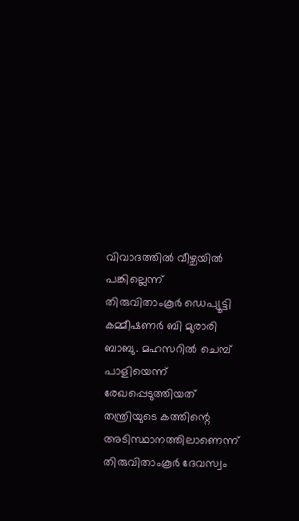വിവാദത്തില്‍ വീഴ്ചയില്‍ പങ്കില്ലെന്ന് തിരുവിതാംകൂര്‍ ഡെപ്യൂട്ടി കമ്മീഷണര്‍ ബി മുരാരി ബാബു. മഹസറില്‍ ചെമ്പ് പാളിയെന്ന് രേഖപ്പെടുത്തിയത് തന്ത്രിയുടെ കത്തിന്റെ അടിസ്ഥാനത്തിലാണെന്ന് തിരുവിതാംകൂര്‍ ദേവസ്വം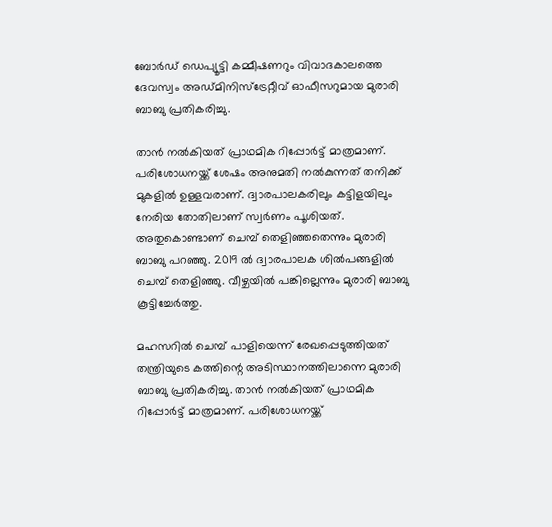ബോര്‍ഡ് ഡെപ്യൂട്ടി കമ്മീഷണറും വിവാദകാലത്തെ ദേവസ്വം അഡ്മിനിസ്‌ട്രേറ്റീവ് ഓഫീസറുമായ മുരാരി ബാബു പ്രതികരിച്ചു.

താന്‍ നല്‍കിയത് പ്രാഥമിക റിപ്പോര്‍ട്ട് മാത്രമാണ്. പരിശോധനയ്ക്ക് ശേഷം അനുമതി നല്‍കുന്നത് തനിക്ക് മുകളില്‍ ഉള്ളവരാണ്. ദ്വാരപാലകരിലും കട്ടിളയിലും നേരിയ തോതിലാണ് സ്വര്‍ണം പൂശിയത്. അതുകൊണ്ടാണ് ചെമ്പ് തെളിഞ്ഞതെന്നും മുരാരി ബാബു പറഞ്ഞു. 2019 ല്‍ ദ്വാരപാലക ശില്‍പങ്ങളില്‍ ചെമ്പ് തെളിഞ്ഞു. വീഴ്ചയില്‍ പങ്കില്ലെന്നും മുരാരി ബാബു കൂട്ടിച്ചേര്‍ത്തു.

മഹസറില്‍ ചെമ്പ് പാളിയെന്ന് രേഖപ്പെടുത്തിയത് തന്ത്രിയുടെ കത്തിന്റെ അടിസ്ഥാനത്തിലാന്നെ മുരാരി ബാബു പ്രതികരിച്ചു. താന്‍ നല്‍കിയത് പ്രാഥമിക റിപ്പോര്‍ട്ട് മാത്രമാണ്. പരിശോധനയ്ക്ക്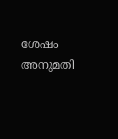ശേഷം അനുമതി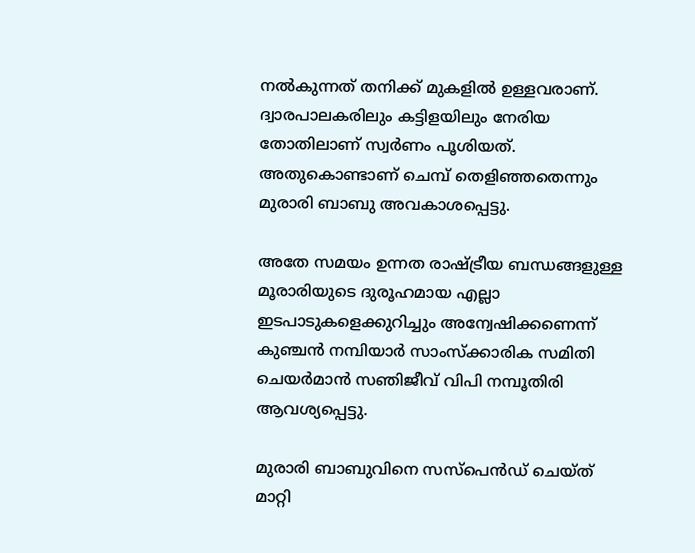നല്‍കുന്നത് തനിക്ക് മുകളില്‍ ഉള്ളവരാണ്. ദ്വാരപാലകരിലും കട്ടിളയിലും നേരിയ തോതിലാണ് സ്വര്‍ണം പൂശിയത്. അതുകൊണ്ടാണ് ചെമ്പ് തെളിഞ്ഞതെന്നും മുരാരി ബാബു അവകാശപ്പെട്ടു.

അതേ സമയം ഉന്നത രാഷ്ട്രീയ ബന്ധങ്ങളുള്ള മൂരാരിയുടെ ദുരൂഹമായ എല്ലാ ഇടപാടുകളെക്കുറിച്ചും അന്വേഷിക്കണെന്ന് കുഞ്ചൻ നമ്പിയാർ സാംസ്ക്കാരിക സമിതി ചെയർമാൻ സഞിജീവ് വിപി നമ്പൂതിരി ആവശ്യപ്പെട്ടു.

മുരാരി ബാബുവിനെ സസ്‌പെൻഡ് ചെയ്ത് മാറ്റി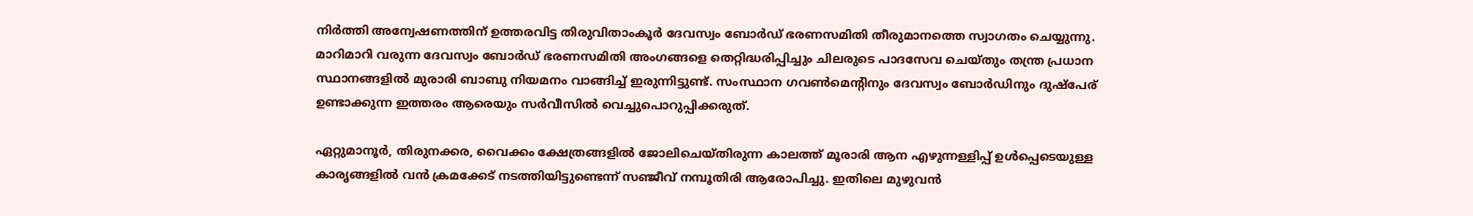നിർത്തി അന്വേഷണത്തിന് ഉത്തരവിട്ട തിരുവിതാംകൂർ ദേവസ്വം ബോർഡ് ഭരണസമിതി തീരുമാനത്തെ സ്വാഗതം ചെയ്യുന്നു. മാറിമാറി വരുന്ന ദേവസ്വം ബോർഡ് ഭരണസമിതി അംഗങ്ങളെ തെറ്റിദ്ധരിപ്പിച്ചും ചിലരുടെ പാദസേവ ചെയ്തും തന്ത്ര പ്രധാന സ്ഥാനങ്ങളിൽ മുരാരി ബാബു നിയമനം വാങ്ങിച്ച് ഇരുന്നിട്ടുണ്ട്. സംസ്ഥാന ഗവൺമെന്റിനും ദേവസ്വം ബോർഡിനും ദുഷ്പേര് ഉണ്ടാക്കുന്ന ഇത്തരം ആരെയും സർവീസിൽ വെച്ചുപൊറുപ്പിക്കരുത്.

ഏറ്റുമാനൂർ, തിരുനക്കര, വൈക്കം ക്ഷേത്രങ്ങളിൽ ജോലിചെയ്തിരുന്ന കാലത്ത് മൂരാരി ആന എഴുന്നള്ളിപ്പ് ഉൾപ്പെടെയുള്ള കാരൃങ്ങളിൽ വൻ ക്രമക്കേട് നടത്തിയിട്ടുണ്ടെന്ന് സഞ്ജീവ് നമ്പൂതിരി ആരോപിച്ചു. ഇതിലെ മുഴുവൻ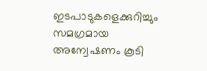ഇടപാടുകളെക്കുറിച്ചും സമഗ്രമായ അന്വേഷണം കൂടി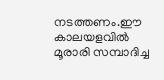നടത്തണം.ഈ കാലയളവിൽ മൂരാരി സമ്പാദിച്ച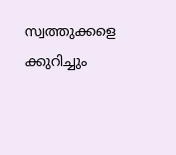സ്വത്തുക്കളെ ക്കുറിച്ചും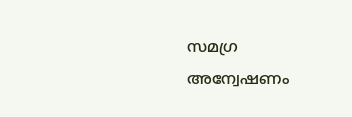സമഗ്ര അന്വേഷണം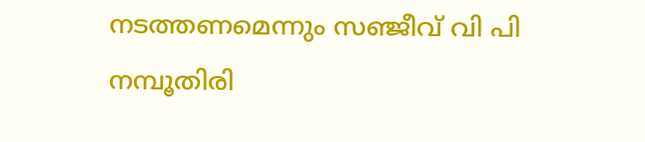നടത്തണമെന്നും സഞ്ജീവ് വി പി നമ്പൂതിരി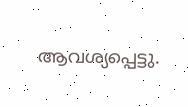ആവശ്യപ്പെട്ടു.